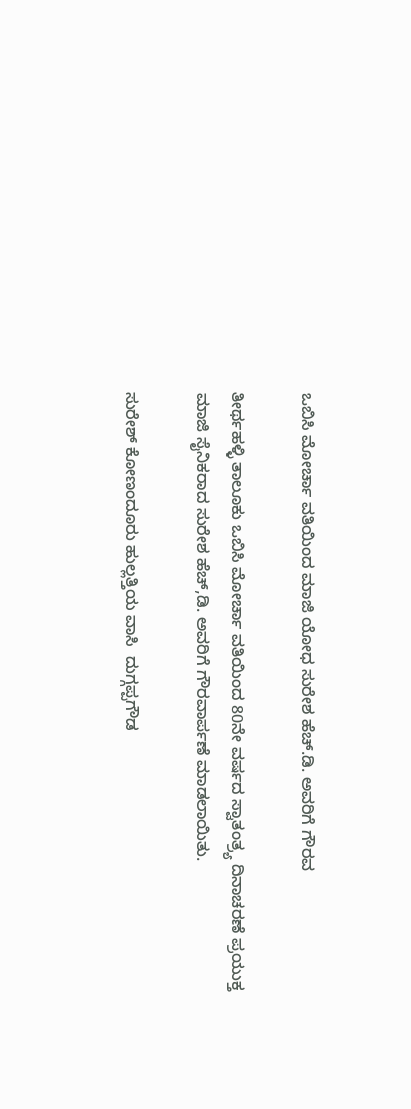ಒಬಿಸಿ ಮೋರ್ಚಾ ವತಿಯಿಂದ ಮಾಜಿ ಯೋಧ ಸುರೇಶ ಹೆಚ್.ಡಿ. ಅವರಿಗೆ ಗೌರವ

ತೀರ್ಥಹಳ್ಳಿ ತಾಲೂಕು ಒಬಿಸಿ ಮೋರ್ಚಾ ವತಿಯಿಂದ 80ನೇ ವರ್ಷದ ಸ್ವಾತಂತ್ರ್ಯ ದಿನಾಚರಣೆ ಪ್ರಯುಕ್ತ ಮಾಜಿ ಸೈನಿಕರಾದ ಸುರೇಶ ಹೆಚ್,ಡಿ. ಅವರಿಗೆ ಗೌರವಾರ್ಪಣೆ ಮಾಡಲಾಯಿತು.

ಸುರೇಶ್ ಕೋಣಂದೂರು ಹುಲ್ಲತ್ತಿಯ ವಾಸಿ  ದುಗ್ಗಪ್ಪಗೌಡ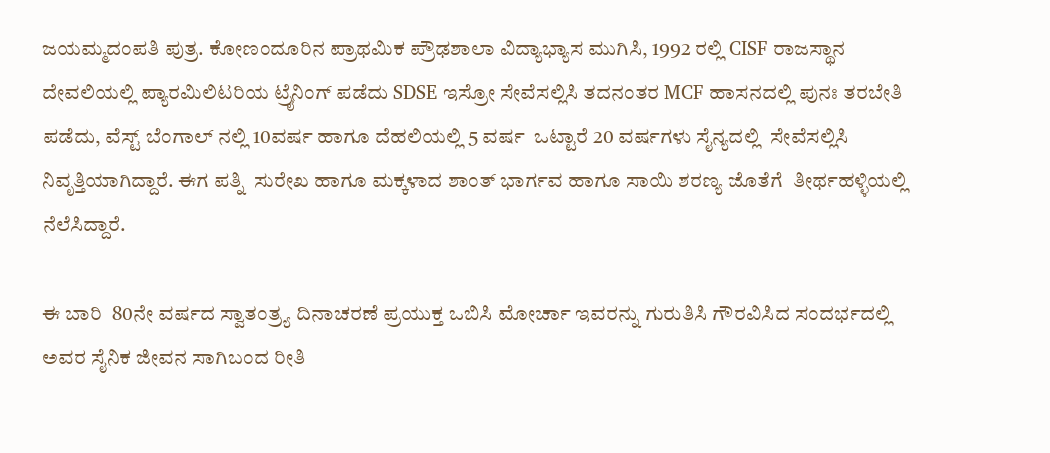ಜಯಮ್ಮದಂಪತಿ ಪುತ್ರ. ಕೋಣಂದೂರಿನ ಪ್ರಾಥಮಿಕ ಪ್ರೌಢಶಾಲಾ ವಿದ್ಯಾಭ್ಯಾಸ ಮುಗಿಸಿ, 1992 ರಲ್ಲಿ CISF ರಾಜಸ್ಥಾನ ದೇವಲಿಯಲ್ಲಿ ಪ್ಯಾರಮಿಲಿಟರಿಯ ಟ್ರೈನಿಂಗ್ ಪಡೆದು SDSE ಇಸ್ರೋ ಸೇವೆಸಲ್ಲಿಸಿ ತದನಂತರ MCF ಹಾಸನದಲ್ಲಿ ಪುನಃ ತರಬೇತಿ ಪಡೆದು, ವೆಸ್ಟ್ ಬೆಂಗಾಲ್ ನಲ್ಲಿ 10ವರ್ಷ ಹಾಗೂ ದೆಹಲಿಯಲ್ಲಿ 5 ವರ್ಷ  ಒಟ್ಟಾರೆ 20 ವರ್ಷಗಳು ಸೈನ್ಯದಲ್ಲಿ  ಸೇವೆಸಲ್ಲಿಸಿ ನಿವೃತ್ತಿಯಾಗಿದ್ದಾರೆ. ಈಗ ಪತ್ನಿ  ಸುರೇಖ ಹಾಗೂ ಮಕ್ಕಳಾದ ಶಾಂತ್ ಭಾರ್ಗವ ಹಾಗೂ ಸಾಯಿ ಶರಣ್ಯ ಜೊತೆಗೆ  ತೀರ್ಥಹಳ್ಳಿಯಲ್ಲಿ ನೆಲೆಸಿದ್ದಾರೆ.

ಈ ಬಾರಿ  80ನೇ ವರ್ಷದ ಸ್ವಾತಂತ್ರ್ಯ ದಿನಾಚರಣೆ ಪ್ರಯುಕ್ತ ಒಬಿಸಿ ಮೋರ್ಚಾ ಇವರನ್ನು ಗುರುತಿಸಿ ಗೌರವಿಸಿದ ಸಂದರ್ಭದಲ್ಲಿ ಅವರ ಸೈನಿಕ ಜೀವನ ಸಾಗಿಬಂದ ರೀತಿ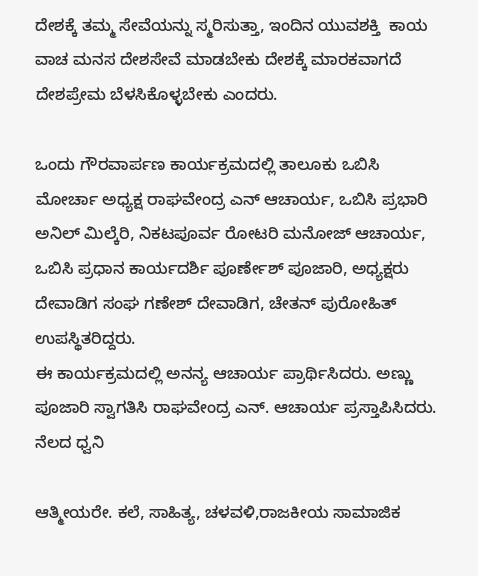ದೇಶಕ್ಕೆ ತಮ್ಮ ಸೇವೆಯನ್ನು ಸ್ಮರಿಸುತ್ತಾ, ಇಂದಿನ ಯುವಶಕ್ತಿ  ಕಾಯ ವಾಚ ಮನಸ ದೇಶಸೇವೆ ಮಾಡಬೇಕು ದೇಶಕ್ಕೆ ಮಾರಕವಾಗದೆ ದೇಶಪ್ರೇಮ ಬೆಳಸಿಕೊಳ್ಳಬೇಕು ಎಂದರು.

ಒಂದು ಗೌರವಾರ್ಪಣ ಕಾರ್ಯಕ್ರಮದಲ್ಲಿ ತಾಲೂಕು ಒಬಿಸಿ ಮೋರ್ಚಾ ಅಧ್ಯಕ್ಷ ರಾಘವೇಂದ್ರ ಎನ್ ಆಚಾರ್ಯ, ಒಬಿಸಿ ಪ್ರಭಾರಿ ಅನಿಲ್ ಮಿಲ್ಕೆರಿ, ನಿಕಟಪೂರ್ವ ರೋಟರಿ ಮನೋಜ್ ಆಚಾರ್ಯ, ಒಬಿಸಿ ಪ್ರಧಾನ ಕಾರ್ಯದರ್ಶಿ ಪೂರ್ಣೇಶ್ ಪೂಜಾರಿ, ಅಧ್ಯಕ್ಷರು ದೇವಾಡಿಗ ಸಂಘ ಗಣೇಶ್ ದೇವಾಡಿಗ, ಚೇತನ್ ಪುರೋಹಿತ್ ಉಪಸ್ಥಿತರಿದ್ದರು.
ಈ ಕಾರ್ಯಕ್ರಮದಲ್ಲಿ ಅನನ್ಯ ಆಚಾರ್ಯ ಪ್ರಾರ್ಥಿಸಿದರು. ಅಣ್ಣು ಪೂಜಾರಿ ಸ್ವಾಗತಿಸಿ ರಾಘವೇಂದ್ರ ಎನ್. ಆಚಾರ್ಯ ಪ್ರಸ್ತಾಪಿಸಿದರು.
ನೆಲದ ಧ್ವನಿ

ಆತ್ಮೀಯರೇ. ಕಲೆ, ಸಾಹಿತ್ಯ, ಚಳವಳಿ,ರಾಜಕೀಯ ಸಾಮಾಜಿಕ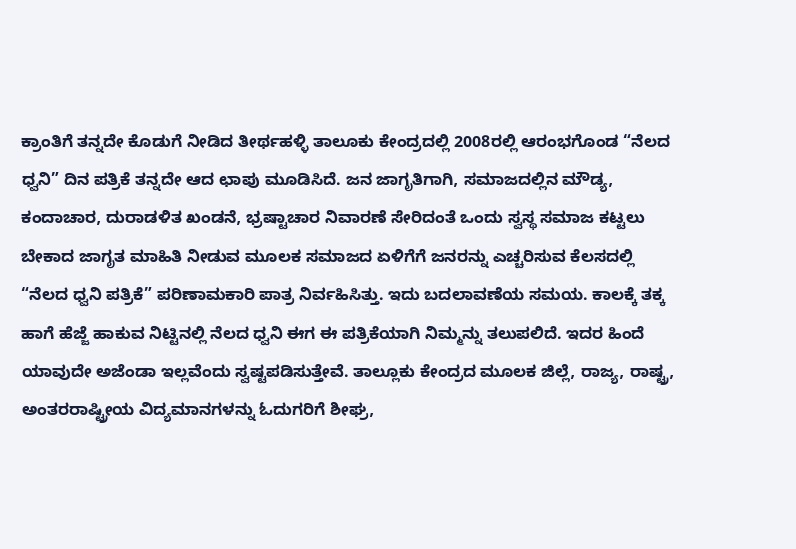ಕ್ರಾಂತಿಗೆ ತನ್ನದೇ ಕೊಡುಗೆ ನೀಡಿದ ತೀರ್ಥಹಳ್ಳಿ ತಾಲೂಕು ಕೇಂದ್ರದಲ್ಲಿ 2008ರಲ್ಲಿ ಆರಂಭಗೊಂಡ “ನೆಲದ ಧ್ವನಿ” ದಿನ ಪತ್ರಿಕೆ ತನ್ನದೇ ಆದ ಛಾಪು ಮೂಡಿಸಿದೆ. ಜನ ಜಾಗೃತಿಗಾಗಿ, ಸಮಾಜದಲ್ಲಿನ ಮೌಡ್ಯ, ಕಂದಾಚಾರ, ದುರಾಡಳಿತ ಖಂಡನೆ, ಭ್ರಷ್ಟಾಚಾರ ನಿವಾರಣೆ ಸೇರಿದಂತೆ ಒಂದು ಸ್ವಸ್ಥ ಸಮಾಜ ಕಟ್ಟಲು ಬೇಕಾದ ಜಾಗೃತ ಮಾಹಿತಿ ನೀಡುವ ಮೂಲಕ ಸಮಾಜದ ಏಳಿಗೆಗೆ ಜನರನ್ನು ಎಚ್ಚರಿಸುವ ಕೆಲಸದಲ್ಲಿ “ನೆಲದ ಧ್ವನಿ ಪತ್ರಿಕೆ” ಪರಿಣಾಮಕಾರಿ ಪಾತ್ರ ನಿರ್ವಹಿಸಿತ್ತು. ಇದು ಬದಲಾವಣೆಯ ಸಮಯ. ಕಾಲಕ್ಕೆ ತಕ್ಕ ಹಾಗೆ ಹೆಜ್ಜೆ ಹಾಕುವ ನಿಟ್ಟಿನಲ್ಲಿ ನೆಲದ ಧ್ವನಿ ಈಗ ಈ ಪತ್ರಿಕೆಯಾಗಿ ನಿಮ್ಮನ್ನು ತಲುಪಲಿದೆ. ಇದರ ಹಿಂದೆ ಯಾವುದೇ ಅಜೆಂಡಾ ಇಲ್ಲವೆಂದು ಸ್ವಷ್ಟಪಡಿಸುತ್ತೇವೆ. ತಾಲ್ಲೂಕು ಕೇಂದ್ರದ ಮೂಲಕ ಜಿಲ್ಲೆ, ರಾಜ್ಯ, ರಾಷ್ಟ್ರ, ಅಂತರರಾಷ್ಟ್ರೀಯ ವಿದ್ಯಮಾನಗಳನ್ನು ಓದುಗರಿಗೆ ಶೀಘ್ರ,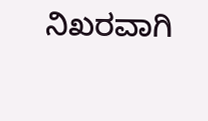ನಿಖರವಾಗಿ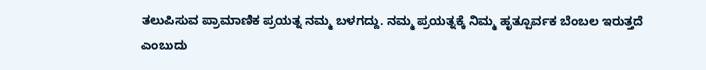ತಲುಪಿಸುವ ಪ್ರಾಮಾಣಿಕ ಪ್ರಯತ್ನ ನಮ್ಮ ಬಳಗದ್ದು. ನಮ್ಮ ಪ್ರಯತ್ನಕ್ಕೆ ನಿಮ್ಮ ಹೃತ್ಪೂರ್ವಕ ಬೆಂಬಲ ಇರುತ್ತದೆ ಎಂಬುದು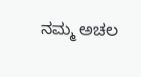ನಮ್ಮ ಅಚಲ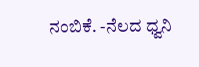ನಂಬಿಕೆ. -ನೆಲದ ಧ್ವನಿ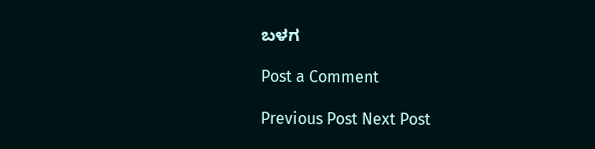ಬಳಗ

Post a Comment

Previous Post Next Post